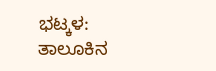ಭಟ್ಕಳ: ತಾಲೂಕಿನ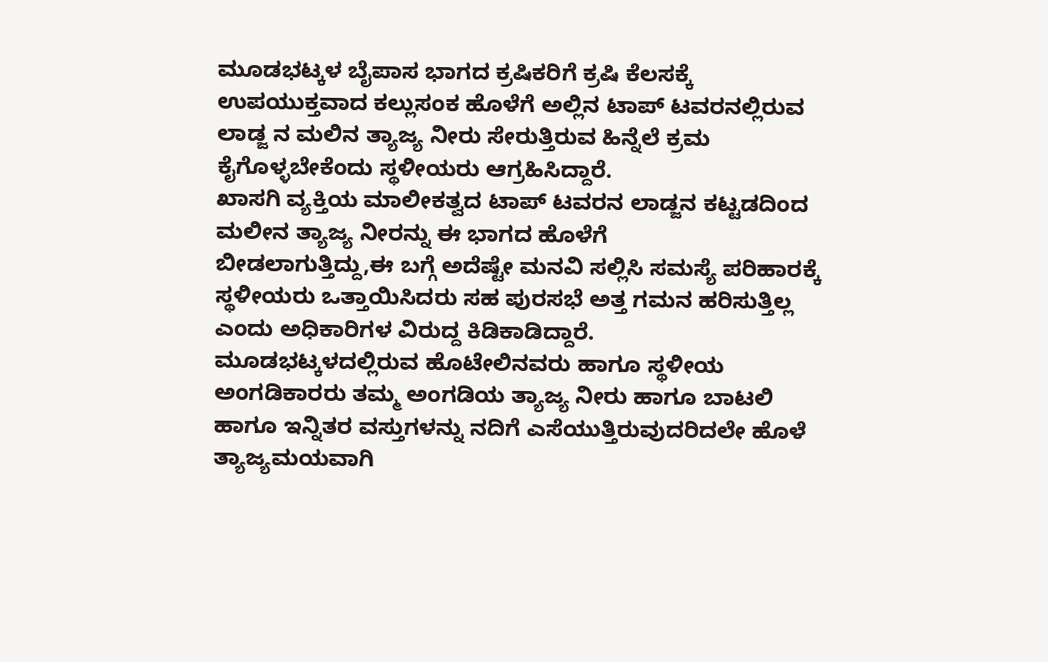ಮೂಡಭಟ್ಕಳ ಬೈಪಾಸ ಭಾಗದ ಕ್ರಷಿಕರಿಗೆ ಕ್ರಷಿ ಕೆಲಸಕ್ಕೆ ಉಪಯುಕ್ತವಾದ ಕಲ್ಲುಸಂಕ ಹೊಳೆಗೆ ಅಲ್ಲಿನ ಟಾಪ್ ಟವರನಲ್ಲಿರುವ ಲಾಡ್ಜ ನ ಮಲಿನ ತ್ಯಾಜ್ಯ ನೀರು ಸೇರುತ್ತಿರುವ ಹಿನ್ನೆಲೆ ಕ್ರಮ ಕೈಗೊಳ್ಳಬೇಕೆಂದು ಸ್ಥಳೀಯರು ಆಗ್ರಹಿಸಿದ್ದಾರೆ.
ಖಾಸಗಿ ವ್ಯಕ್ತಿಯ ಮಾಲೀಕತ್ವದ ಟಾಪ್ ಟವರನ ಲಾಡ್ಜನ ಕಟ್ಟಡದಿಂದ ಮಲೀನ ತ್ಯಾಜ್ಯ ನೀರನ್ನು ಈ ಭಾಗದ ಹೊಳೆಗೆ
ಬೀಡಲಾಗುತ್ತಿದ್ದು,ಈ ಬಗ್ಗೆ ಅದೆಷ್ಟೇ ಮನವಿ ಸಲ್ಲಿಸಿ ಸಮಸ್ಯೆ ಪರಿಹಾರಕ್ಕೆ ಸ್ಥಳೀಯರು ಒತ್ತಾಯಿಸಿದರು ಸಹ ಪುರಸಭೆ ಅತ್ತ ಗಮನ ಹರಿಸುತ್ತಿಲ್ಲ ಎಂದು ಅಧಿಕಾರಿಗಳ ವಿರುದ್ದ ಕಿಡಿಕಾಡಿದ್ದಾರೆ.
ಮೂಡಭಟ್ಕಳದಲ್ಲಿರುವ ಹೊಟೇಲಿನವರು ಹಾಗೂ ಸ್ಥಳೀಯ ಅಂಗಡಿಕಾರರು ತಮ್ಮ ಅಂಗಡಿಯ ತ್ಯಾಜ್ಯ ನೀರು ಹಾಗೂ ಬಾಟಲಿ ಹಾಗೂ ಇನ್ನಿತರ ವಸ್ತುಗಳನ್ನು ನದಿಗೆ ಎಸೆಯುತ್ತಿರುವುದರಿದಲೇ ಹೊಳೆ ತ್ಯಾಜ್ಯಮಯವಾಗಿ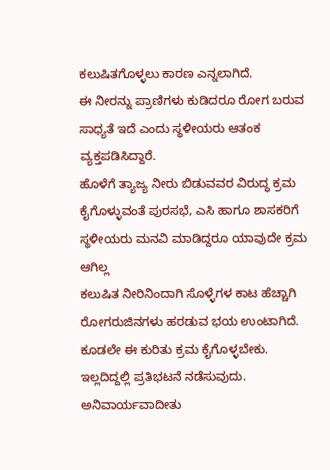ಕಲುಷಿತಗೊಳ್ಳಲು ಕಾರಣ ಎನ್ನಲಾಗಿದೆ.
ಈ ನೀರನ್ನು ಪ್ರಾಣಿಗಳು ಕುಡಿದರೂ ರೋಗ ಬರುವ ಸಾಧ್ಯತೆ ಇದೆ ಎಂದು ಸ್ಥಳೀಯರು ಆತಂಕ ವ್ಯಕ್ತಪಡಿಸಿದ್ದಾರೆ.
ಹೊಳೆಗೆ ತ್ಯಾಜ್ಯ ನೀರು ಬಿಡುವವರ ವಿರುದ್ಧ ಕ್ರಮ ಕೈಗೊಳ್ಳುವಂತೆ ಪುರಸಭೆ, ಎಸಿ ಹಾಗೂ ಶಾಸಕರಿಗೆ ಸ್ಥಳೀಯರು ಮನವಿ ಮಾಡಿದ್ದರೂ ಯಾವುದೇ ಕ್ರಮ ಆಗಿಲ್ಲ
ಕಲುಷಿತ ನೀರಿನಿಂದಾಗಿ ಸೊಳ್ಳೆಗಳ ಕಾಟ ಹೆಚ್ಚಾಗಿ ರೋಗರುಜಿನಗಳು ಹರಡುವ ಭಯ ಉಂಟಾಗಿದೆ.
ಕೂಡಲೇ ಈ ಕುರಿತು ಕ್ರಮ ಕೈಗೊಳ್ಳಬೇಕು. ಇಲ್ಲದಿದ್ದಲ್ಲಿ ಪ್ರತಿಭಟನೆ ನಡೆಸುವುದು. ಅನಿವಾರ್ಯವಾದೀತು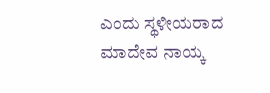ಎಂದು ಸ್ಥಳೀಯರಾದ ಮಾದೇವ ನಾಯ್ಕ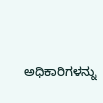ಅಧಿಕಾರಿಗಳನ್ನು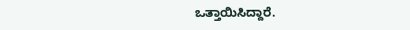ಒತ್ತಾಯಿಸಿದ್ದಾರೆ.